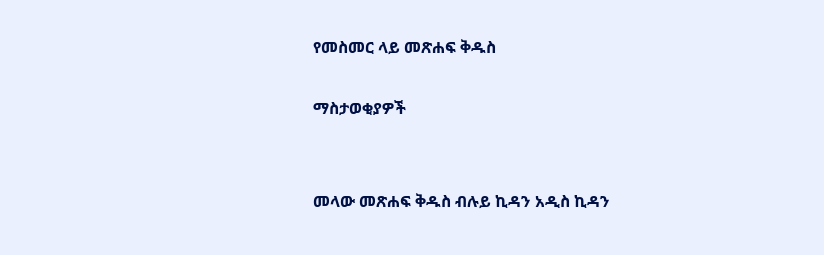የመስመር ላይ መጽሐፍ ቅዱስ

ማስታወቂያዎች


መላው መጽሐፍ ቅዱስ ብሉይ ኪዳን አዲስ ኪዳን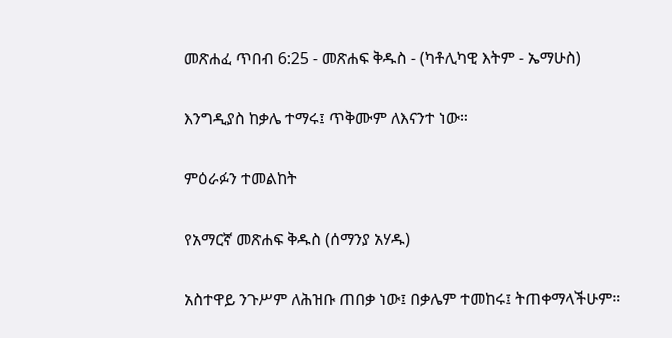መጽሐፈ ጥበብ 6:25 - መጽሐፍ ቅዱስ - (ካቶሊካዊ እትም - ኤማሁስ)

እንግዲያስ ከቃሌ ተማሩ፤ ጥቅሙም ለእናንተ ነው።

ምዕራፉን ተመልከት

የአማርኛ መጽሐፍ ቅዱስ (ሰማንያ አሃዱ)

አስተዋይ ንጉሥም ለሕዝቡ ጠበቃ ነው፤ በቃሌም ተመከሩ፤ ትጠቀማላችሁም።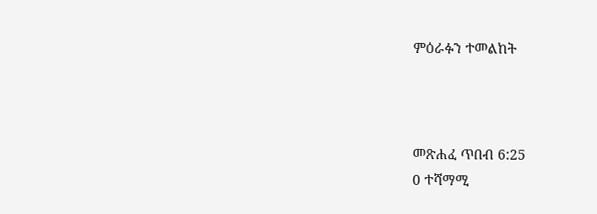ምዕራፉን ተመልከት



መጽሐፈ ጥበብ 6:25
0 ተሻማሚ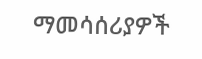ማመሳሰሪያዎች